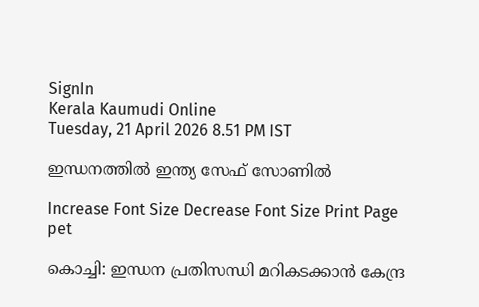SignIn
Kerala Kaumudi Online
Tuesday, 21 April 2026 8.51 PM IST

ഇന്ധനത്തിൽ ഇന്ത്യ സേഫ് സോണിൽ

Increase Font Size Decrease Font Size Print Page
pet

കൊച്ചി: ഇന്ധന പ്രതിസന്ധി മറികടക്കാൻ കേന്ദ്ര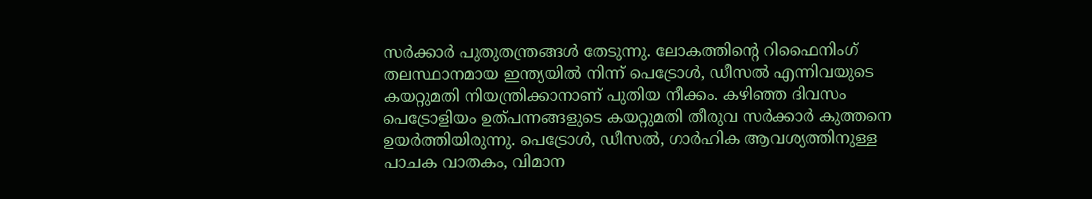സർക്കാർ പുതുതന്ത്രങ്ങൾ തേടുന്നു. ലോകത്തിന്റെ റിഫൈനിംഗ് തലസ്ഥാനമായ ഇന്ത്യയിൽ നിന്ന് പെട്രോൾ, ഡീസൽ എന്നിവയുടെ കയറ്റുമതി നിയന്ത്രിക്കാനാണ് പുതിയ നീക്കം. കഴിഞ്ഞ ദിവസം പെട്രോളിയം ഉത്പന്നങ്ങളുടെ കയറ്റുമതി തീരുവ സർക്കാർ കുത്തനെ ഉയർത്തിയിരുന്നു. പെട്രോൾ, ഡീസൽ, ഗാർഹിക ആവശ്യത്തിനുള്ള പാചക വാതകം, വിമാന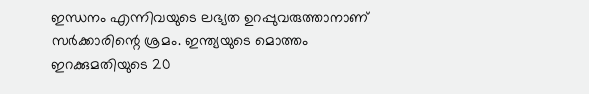ഇന്ധനം എന്നിവയുടെ ലഭ്യത ഉറപ്പുവരുത്താനാണ് സർക്കാരിന്റെ ശ്രമം. ഇന്ത്യയുടെ മൊത്തം ഇറക്കുമതിയുടെ 20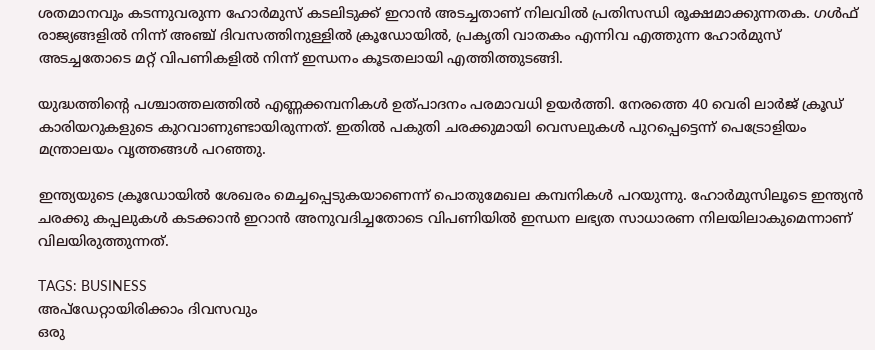ശതമാനവും കടന്നുവരുന്ന ഹോർമുസ് കടലിടുക്ക് ഇറാൻ അടച്ചതാണ് നിലവിൽ പ്രതിസന്ധി രൂക്ഷമാക്കുന്നതക. ഗൾഫ് രാജ്യങ്ങളിൽ നിന്ന് അഞ്ച് ദിവസത്തിനുള്ളിൽ ക്രൂഡോയിൽ, പ്രകൃതി വാതകം എന്നിവ എത്തുന്ന ഹോർമുസ് അടച്ചതോടെ മറ്റ് വിപണികളിൽ നിന്ന് ഇന്ധനം കൂടതലായി എത്തിത്തുടങ്ങി.

യുദ്ധത്തിന്റെ പശ്ചാത്തലത്തിൽ എണ്ണക്കമ്പനികൾ ഉത്പാദനം പരമാവധി ഉയർത്തി. നേരത്തെ 40 വെരി ലാർജ് ക്രൂഡ് കാരിയറുകളുടെ കുറവാണുണ്ടായിരുന്നത്. ഇതിൽ പകുതി ചരക്കുമായി വെസലുകൾ പുറപ്പെട്ടെന്ന് പെട്രോളിയം മന്ത്രാലയം വൃത്തങ്ങൾ പറഞ്ഞു.

ഇന്ത്യയുടെ ക്രൂഡോയിൽ ശേഖരം മെച്ചപ്പെടുകയാണെന്ന് പൊതുമേഖല കമ്പനികൾ പറയുന്നു. ഹോർമുസിലൂടെ ഇന്ത്യൻ ചരക്കു കപ്പലുകൾ കടക്കാൻ ഇറാൻ അനുവദിച്ചതോടെ വിപണിയിൽ ഇന്ധന ലഭ്യത സാധാരണ നിലയിലാകുമെന്നാണ് വിലയിരുത്തുന്നത്.

TAGS: BUSINESS
അപ്ഡേറ്റായിരിക്കാം ദിവസവും
ഒരു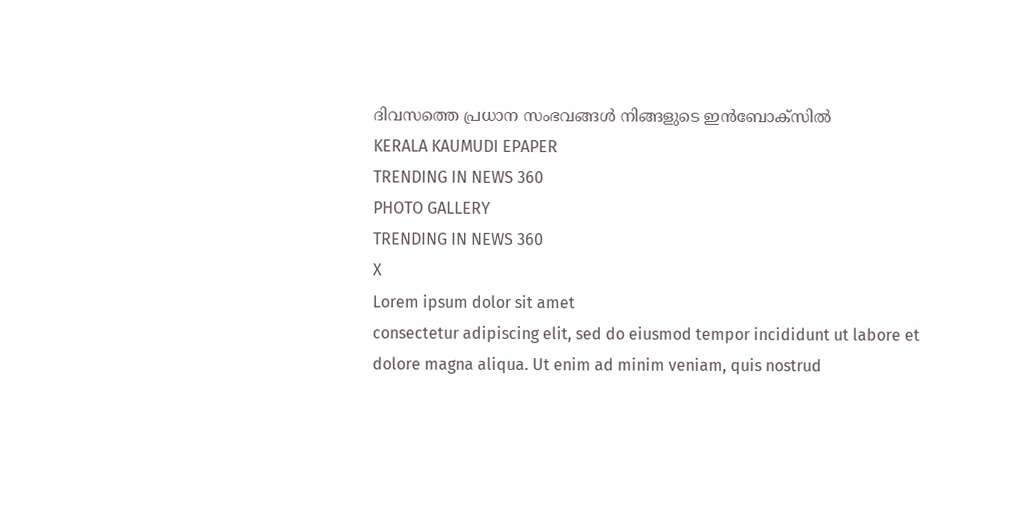ദിവസത്തെ പ്രധാന സംഭവങ്ങൾ നിങ്ങളുടെ ഇൻബോക്സിൽ
KERALA KAUMUDI EPAPER
TRENDING IN NEWS 360
PHOTO GALLERY
TRENDING IN NEWS 360
X
Lorem ipsum dolor sit amet
consectetur adipiscing elit, sed do eiusmod tempor incididunt ut labore et dolore magna aliqua. Ut enim ad minim veniam, quis nostrud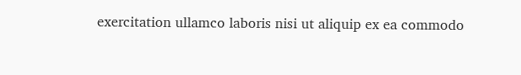exercitation ullamco laboris nisi ut aliquip ex ea commodo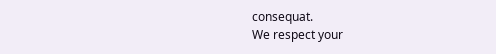consequat.
We respect your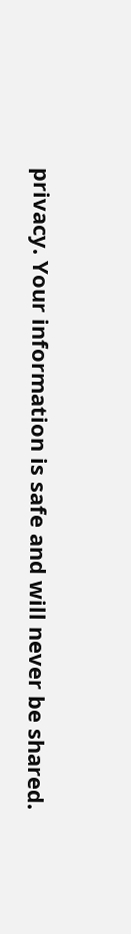privacy. Your information is safe and will never be shared.